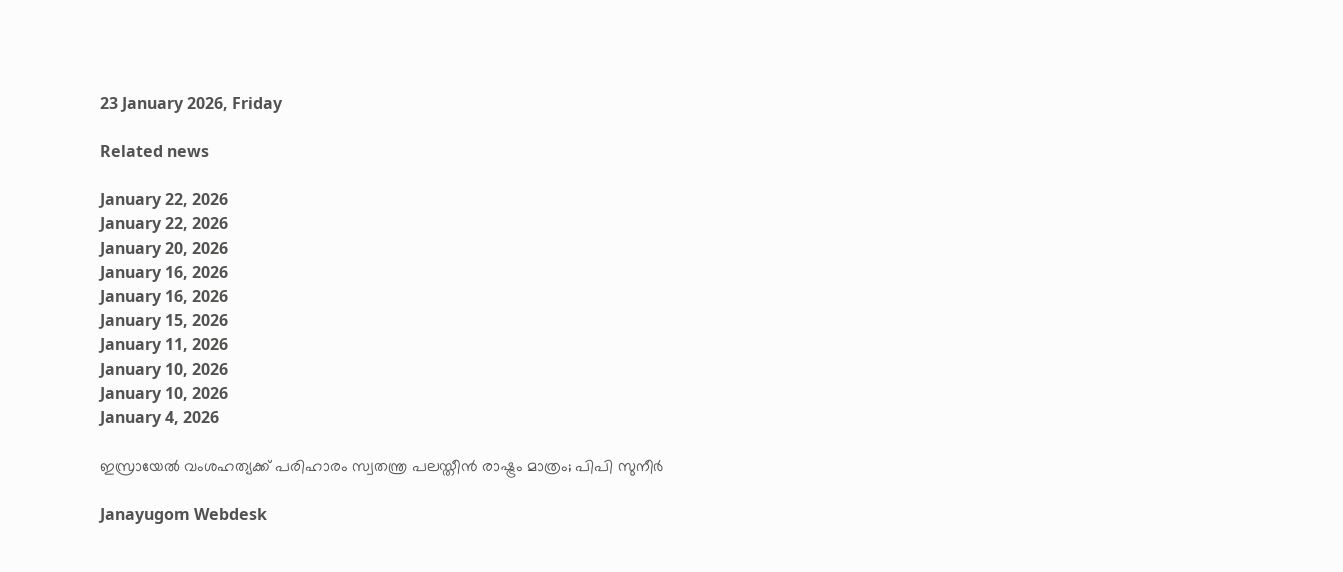23 January 2026, Friday

Related news

January 22, 2026
January 22, 2026
January 20, 2026
January 16, 2026
January 16, 2026
January 15, 2026
January 11, 2026
January 10, 2026
January 10, 2026
January 4, 2026

ഇസ്രായേൽ വംശഹത്യക്ക് പരിഹാരം സ്വതന്ത്ര പലസ്തീൻ രാഷ്ട്രം മാത്രം; പിപി സുനീർ

Janayugom Webdesk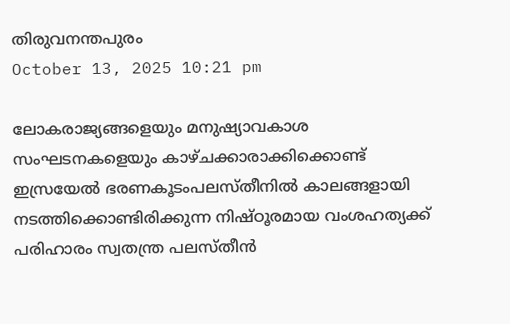തിരുവനന്തപുരം
October 13, 2025 10:21 pm

ലോകരാജ്യങ്ങളെയും മനുഷ്യാവകാശ സംഘടനകളെയും കാഴ്ചക്കാരാക്കിക്കൊണ്ട് ഇസ്രയേൽ ഭരണകൂടംപലസ്തീനിൽ കാലങ്ങളായി നടത്തിക്കൊണ്ടിരിക്കുന്ന നിഷ്ഠൂരമായ വംശഹത്യക്ക് പരിഹാരം സ്വതന്ത്ര പലസ്തീൻ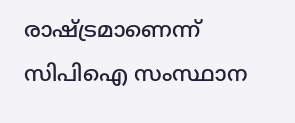രാഷ്ട്രമാണെന്ന് സിപിഐ സംസ്ഥാന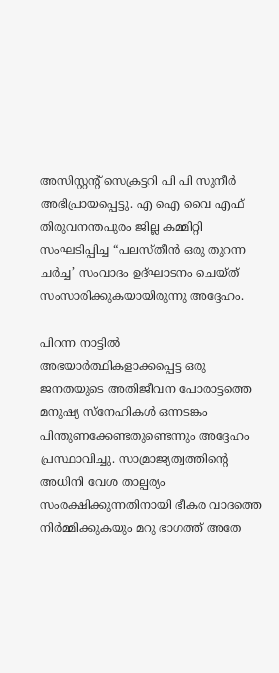അസിസ്റ്റന്റ് സെക്രട്ടറി പി പി സുനീർ അഭിപ്രായപ്പെട്ടു. എ ഐ വൈ എഫ് തിരുവനന്തപുരം ജില്ല കമ്മിറ്റി സംഘടിപ്പിച്ച “പലസ്തീൻ ഒരു തുറന്ന ചർച്ച’ സംവാദം ഉദ്ഘാടനം ചെയ്ത് സംസാരിക്കുകയായിരുന്നു അദ്ദേഹം.

പിറന്ന നാട്ടിൽ അഭയാർത്ഥികളാക്കപ്പെട്ട ഒരു ജനതയുടെ അതിജീവന പോരാട്ടത്തെ മനുഷ്യ സ്നേഹികൾ ഒന്നടങ്കം പിന്തുണക്കേണ്ടതുണ്ടെന്നും അദ്ദേഹം പ്രസ്ഥാവിച്ചു. സാമ്രാജ്യത്വത്തിന്റെ അധിനി വേശ താല്പര്യം സംരക്ഷിക്കുന്നതിനായി ഭീകര വാദത്തെ നിർമ്മിക്കുകയും മറു ഭാഗത്ത് അതേ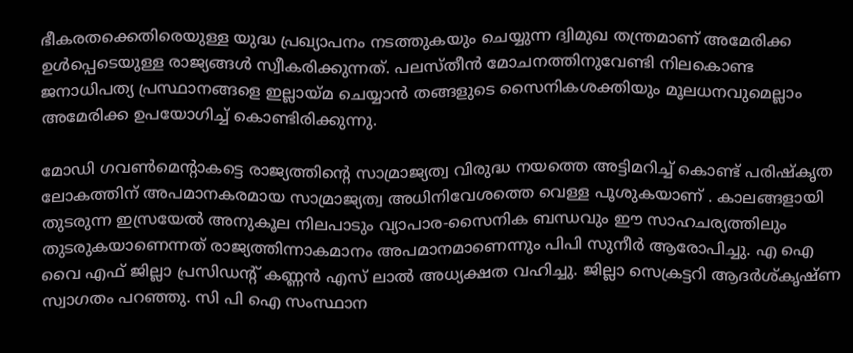ഭീകരതക്കെതിരെയുള്ള യുദ്ധ പ്രഖ്യാപനം നടത്തുകയും ചെയ്യുന്ന ദ്വിമുഖ തന്ത്രമാണ് അമേരിക്ക ഉൾപ്പെടെയുള്ള രാജ്യങ്ങൾ സ്വീകരിക്കുന്നത്. പലസ്തീൻ മോചനത്തിനുവേണ്ടി നിലകൊണ്ട ജനാധിപത്യ പ്രസ്ഥാനങ്ങളെ ഇല്ലായ്മ ചെയ്യാൻ തങ്ങളുടെ സൈനികശക്തിയും മൂലധനവുമെല്ലാം അമേരിക്ക ഉപയോഗിച്ച് കൊണ്ടിരിക്കുന്നു.

മോഡി ഗവൺമെന്റാകട്ടെ രാജ്യത്തിന്റെ സാമ്രാജ്യത്വ വിരുദ്ധ നയത്തെ അട്ടിമറിച്ച് കൊണ്ട് പരിഷ്കൃത ലോകത്തിന് അപമാനകരമായ സാമ്രാജ്യത്വ അധിനിവേശത്തെ വെള്ള പൂശുകയാണ് . കാലങ്ങളായി തുടരുന്ന ഇസ്രയേൽ അനുകൂല നിലപാടും വ്യാപാര‑സൈനിക ബന്ധവും ഈ സാഹചര്യത്തിലും തുടരുകയാണെന്നത് രാജ്യത്തിന്നാകമാനം അപമാനമാണെന്നും പിപി സുനീർ ആരോപിച്ചു. എ ഐ വൈ എഫ് ജില്ലാ പ്രസിഡൻ്റ് കണ്ണൻ എസ് ലാൽ അധ്യക്ഷത വഹിച്ചു. ജില്ലാ സെക്രട്ടറി ആദർശ്കൃഷ്ണ സ്വാഗതം പറഞ്ഞു. സി പി ഐ സംസ്ഥാന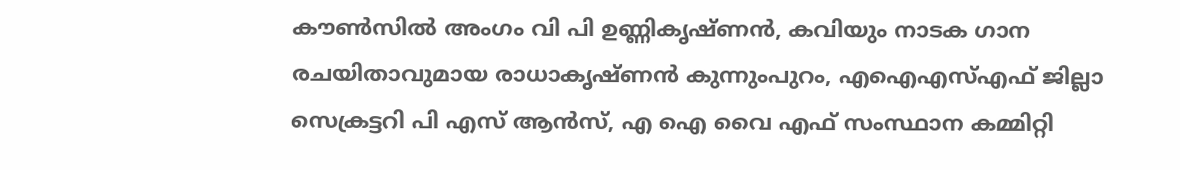കൗൺസിൽ അംഗം വി പി ഉണ്ണികൃഷ്ണൻ, കവിയും നാടക ഗാന രചയിതാവുമായ രാധാകൃഷ്ണൻ കുന്നുംപുറം, എഐഎസ്എഫ് ജില്ലാ സെക്രട്ടറി പി എസ് ആൻസ്, എ ഐ വൈ എഫ് സംസ്ഥാന കമ്മിറ്റി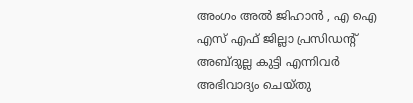അംഗം അൽ ജിഹാൻ , എ ഐ എസ് എഫ് ജില്ലാ പ്രസിഡൻ്റ് അബ്ദുല്ല കുട്ടി എന്നിവർ അഭിവാദ്യം ചെയ്തു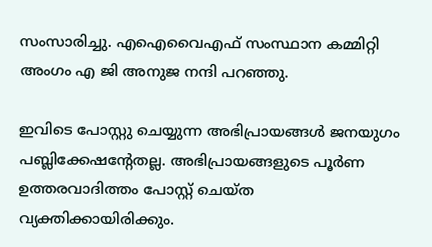സംസാരിച്ചു. എഐവൈഎഫ് സംസ്ഥാന കമ്മിറ്റി അംഗം എ ജി അനുജ നന്ദി പറഞ്ഞു.

ഇവിടെ പോസ്റ്റു ചെയ്യുന്ന അഭിപ്രായങ്ങള്‍ ജനയുഗം പബ്ലിക്കേഷന്റേതല്ല. അഭിപ്രായങ്ങളുടെ പൂര്‍ണ ഉത്തരവാദിത്തം പോസ്റ്റ് ചെയ്ത വ്യക്തിക്കായിരിക്കും.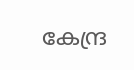കേന്ദ്ര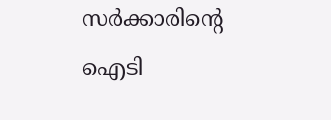സര്‍ക്കാരിന്റെ ഐടി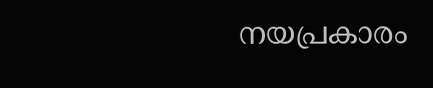നയപ്രകാരം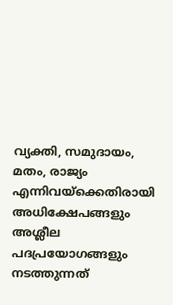വ്യക്തി, സമുദായം, മതം, രാജ്യം എന്നിവയ്‌ക്കെതിരായി അധിക്ഷേപങ്ങളും അശ്ലീല പദപ്രയോഗങ്ങളും നടത്തുന്നത്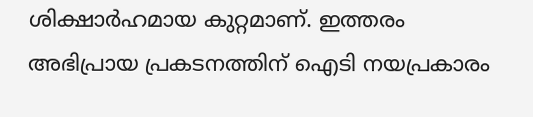ശിക്ഷാര്‍ഹമായ കുറ്റമാണ്. ഇത്തരം അഭിപ്രായ പ്രകടനത്തിന് ഐടി നയപ്രകാരം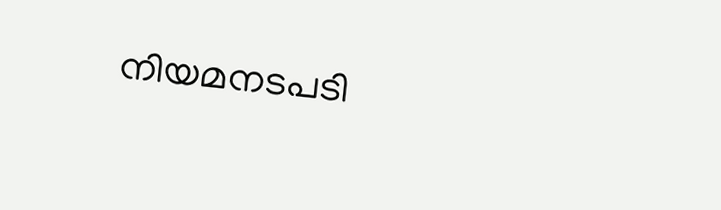നിയമനടപടി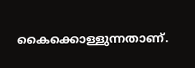കൈക്കൊള്ളുന്നതാണ്.